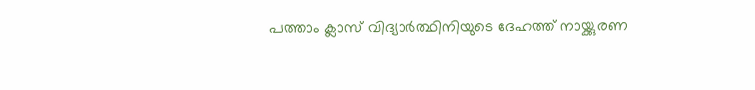പത്താം ക്ലാസ് വിദ്യാര്‍ത്ഥിനിയുടെ ദേഹത്ത് നായ്ക്കുരണ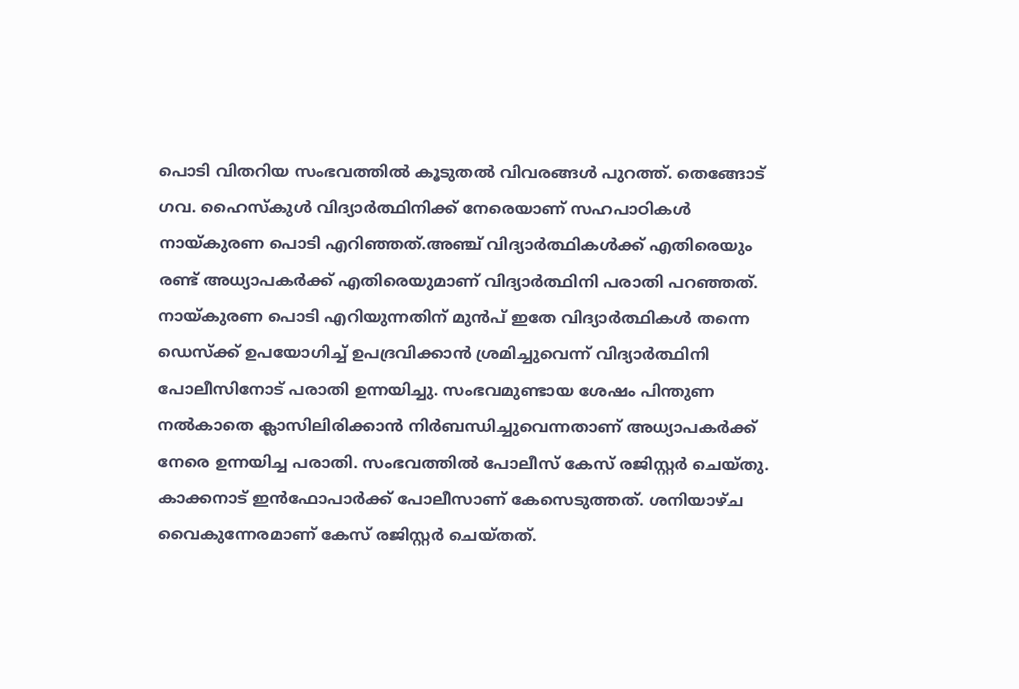പൊടി വിതറിയ സംഭവത്തില്‍ കൂടുതൽ വിവരങ്ങൾ പുറത്ത്. തെങ്ങോട് ഗവ. ഹൈസ്‌കുള്‍ വിദ്യാര്‍ത്ഥിനിക്ക് നേരെയാണ് സഹപാഠികള്‍ നായ്കുരണ പൊടി എറിഞ്ഞത്.അഞ്ച് വിദ്യാര്‍ത്ഥികള്‍ക്ക് എതിരെയും രണ്ട് അധ്യാപകര്‍ക്ക് എതിരെയുമാണ് വിദ്യാര്‍ത്ഥിനി പരാതി പറഞ്ഞത്. നായ്കുരണ പൊടി എറിയുന്നതിന് മുന്‍പ് ഇതേ വിദ്യാര്‍ത്ഥികള്‍ തന്നെ ഡെസ്‌ക്ക് ഉപയോഗിച്ച് ഉപദ്രവിക്കാന്‍ ശ്രമിച്ചുവെന്ന് വിദ്യാര്‍ത്ഥിനി പോലീസിനോട് പരാതി ഉന്നയിച്ചു. സംഭവമുണ്ടായ ശേഷം പിന്തുണ നല്‍കാതെ ക്ലാസിലിരിക്കാന്‍ നിര്‍ബന്ധിച്ചുവെന്നതാണ് അധ്യാപകര്‍ക്ക് നേരെ ഉന്നയിച്ച പരാതി. സംഭവത്തിൽ പോലീസ് കേസ് രജിസ്റ്റര്‍ ചെയ്തു. കാക്കനാട് ഇന്‍ഫോപാര്‍ക്ക് പോലീസാണ് കേസെടുത്തത്. ശനിയാഴ്ച വൈകുന്നേരമാണ് കേസ് രജിസ്റ്റര്‍ ചെയ്തത്.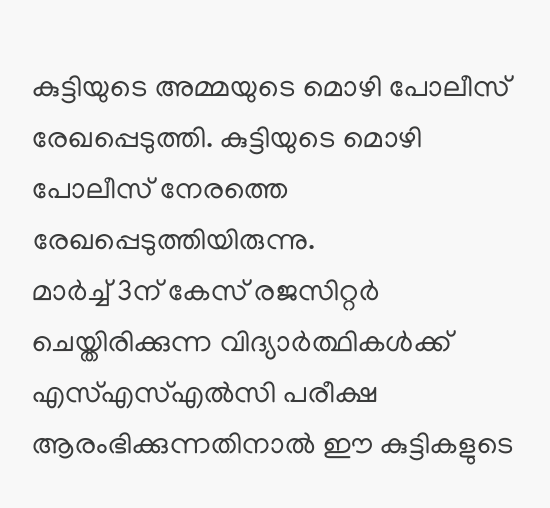കുട്ടിയുടെ അമ്മയുടെ മൊഴി പോലീസ് രേഖപ്പെടുത്തി. കുട്ടിയുടെ മൊഴി പോലീസ് നേരത്തെ രേഖപ്പെടുത്തിയിരുന്നു.
മാര്‍ച്ച് 3ന് കേസ് രജസിറ്റര്‍ ചെയ്തിരിക്കുന്ന വിദ്യാര്‍ത്ഥികള്‍ക്ക് എസ്എസ്എല്‍സി പരീക്ഷ ആരംഭിക്കുന്നതിനാല്‍ ഈ കുട്ടികളുടെ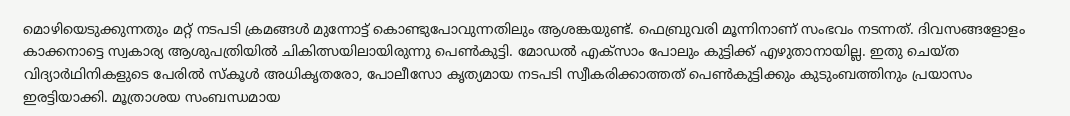മൊഴിയെടുക്കുന്നതും മറ്റ് നടപടി ക്രമങ്ങള്‍ മുന്നോട്ട് കൊണ്ടുപോവുന്നതിലും ആശങ്കയുണ്ട്. ഫെബ്രുവരി മൂന്നിനാണ് സംഭവം നടന്നത്. ദിവസങ്ങളോളം കാക്കനാട്ടെ സ്വകാര്യ ആശുപത്രിയില്‍ ചികിത്സയിലായിരുന്നു പെണ്‍കുട്ടി. മോഡല്‍ എക്‌സാം പോലും കുട്ടിക്ക് എഴുതാനായില്ല. ഇതു ചെയ്ത വിദ്യാര്‍ഥിനികളുടെ പേരില്‍ സ്‌കൂള്‍ അധികൃതരോ, പോലീസോ കൃത്യമായ നടപടി സ്വീകരിക്കാത്തത് പെണ്‍കുട്ടിക്കും കുടുംബത്തിനും പ്രയാസം ഇരട്ടിയാക്കി. മൂത്രാശയ സംബന്ധമായ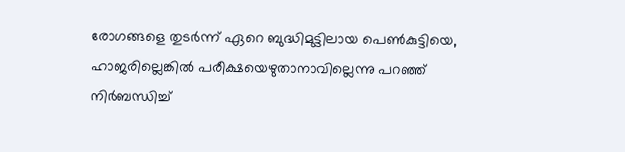രോഗങ്ങളെ തുടര്‍ന്ന് ഏറെ ബുദ്ധിമുട്ടിലായ പെണ്‍കുട്ടിയെ, ഹാജരില്ലെങ്കില്‍ പരീക്ഷയെഴുതാനാവില്ലെന്നു പറഞ്ഞ് നിര്‍ബന്ധിച്ച്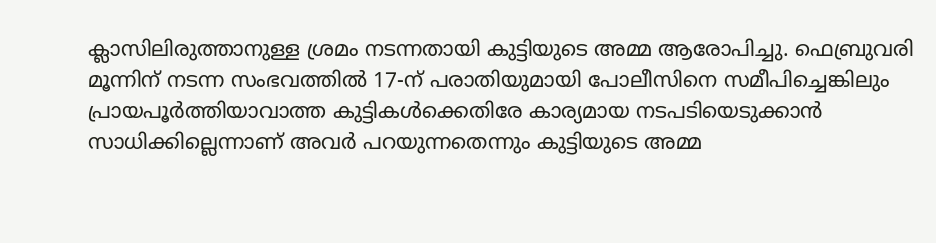ക്ലാസിലിരുത്താനുള്ള ശ്രമം നടന്നതായി കുട്ടിയുടെ അമ്മ ആരോപിച്ചു. ഫെബ്രുവരി മൂന്നിന് നടന്ന സംഭവത്തില്‍ 17-ന് പരാതിയുമായി പോലീസിനെ സമീപിച്ചെങ്കിലും പ്രായപൂര്‍ത്തിയാവാത്ത കുട്ടികള്‍ക്കെതിരേ കാര്യമായ നടപടിയെടുക്കാന്‍ സാധിക്കില്ലെന്നാണ് അവര്‍ പറയുന്നതെന്നും കുട്ടിയുടെ അമ്മ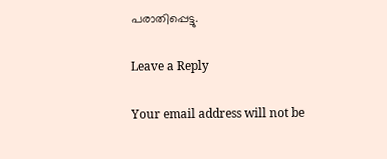പരാതിപ്പെട്ടു.

Leave a Reply

Your email address will not be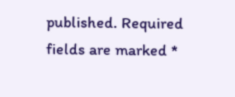published. Required fields are marked *